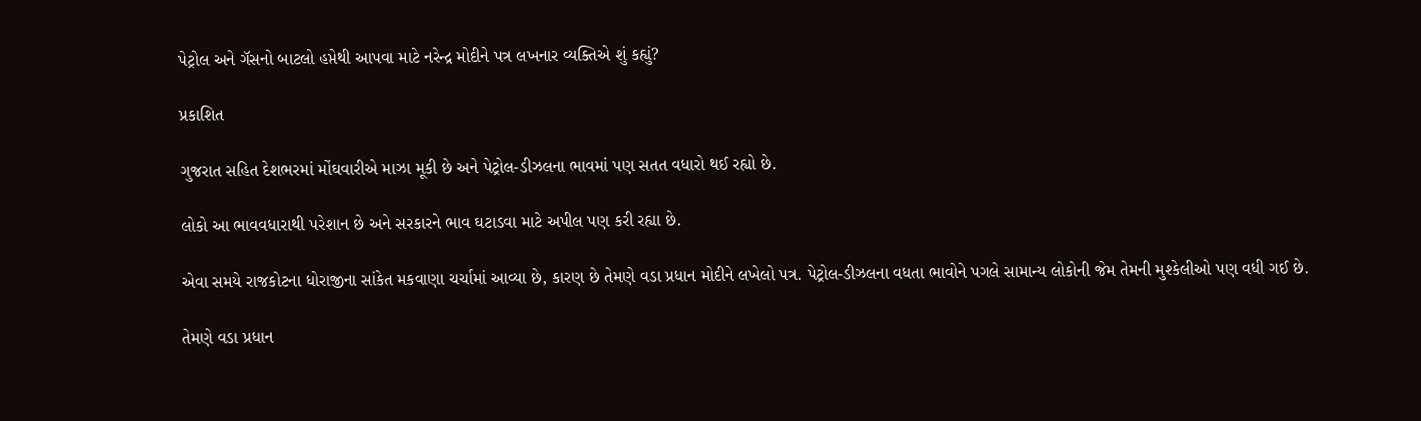પેટ્રોલ અને ગૅસનો બાટલો હપ્તેથી આપવા માટે નરેન્દ્ર મોદીને પત્ર લખનાર વ્યક્તિએ શું કહ્યું?

પ્રકાશિત

ગુજરાત સહિત દેશભરમાં મોંઘવારીએ માઝા મૂકી છે અને પેટ્રોલ-ડીઝલના ભાવમાં પણ સતત વધારો થઈ રહ્યો છે.

લોકો આ ભાવવધારાથી પરેશાન છે અને સરકારને ભાવ ઘટાડવા માટે અપીલ પણ કરી રહ્યા છે.

એવા સમયે રાજકોટના ધોરાજીના સાંકેત મકવાણા ચર્ચામાં આવ્યા છે, કારણ છે તેમણે વડા પ્રધાન મોદીને લખેલો પત્ર. પેટ્રોલ-ડીઝલના વધતા ભાવોને પગલે સામાન્ય લોકોની જેમ તેમની મુશ્કેલીઓ પણ વધી ગઈ છે.

તેમણે વડા પ્રધાન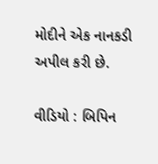મોદીને એક નાનકડી અપીલ કરી છે.

વીડિયો : બિપિન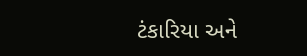ટંકારિયા અને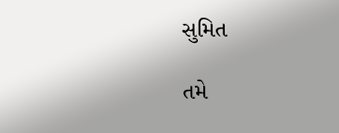સુમિત

તમે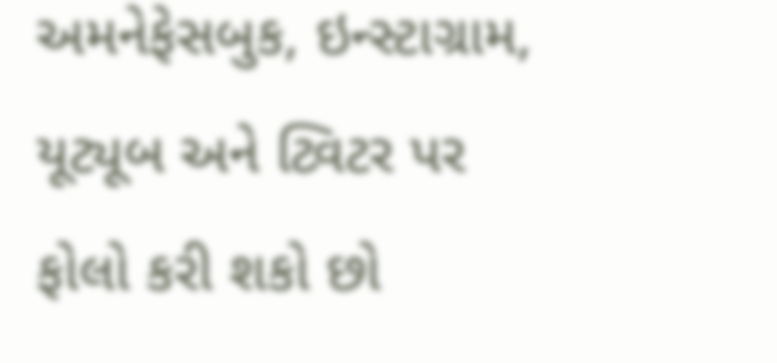અમનેફેસબુક, ઇન્સ્ટાગ્રામ, યૂટ્યૂબ અને ટ્વિટર પર ફોલો કરી શકો છો